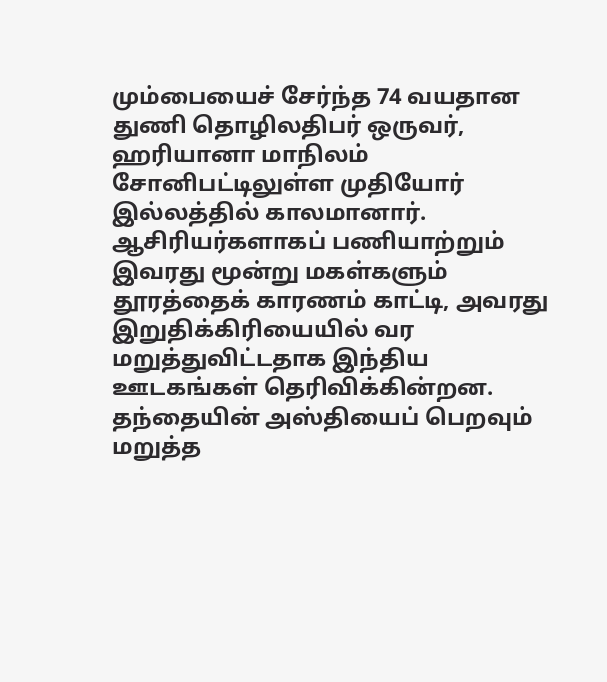மும்பையைச் சேர்ந்த 74 வயதான துணி தொழிலதிபர் ஒருவர், ஹரியானா மாநிலம் சோனிபட்டிலுள்ள முதியோர் இல்லத்தில் காலமானார்.
ஆசிரியர்களாகப் பணியாற்றும் இவரது மூன்று மகள்களும் தூரத்தைக் காரணம் காட்டி, அவரது இறுதிக்கிரியையில் வர மறுத்துவிட்டதாக இந்திய ஊடகங்கள் தெரிவிக்கின்றன.
தந்தையின் அஸ்தியைப் பெறவும் மறுத்த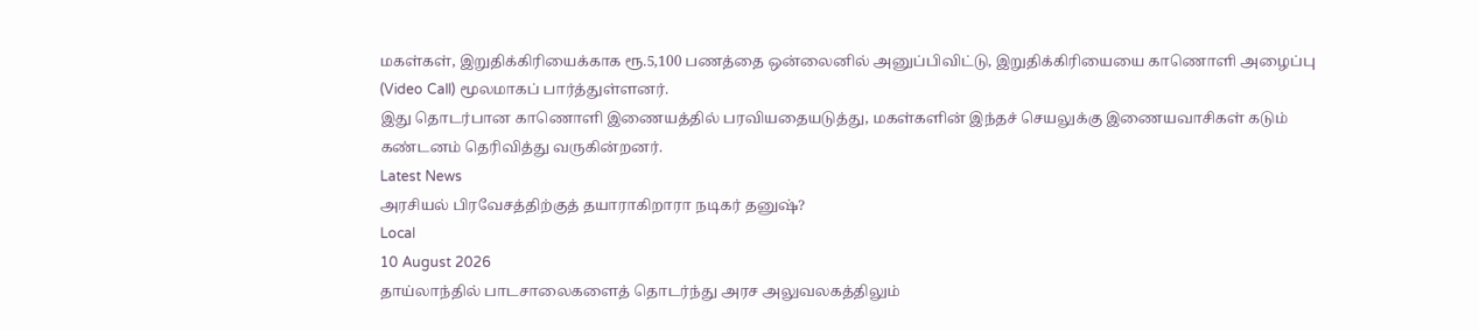மகள்கள், இறுதிக்கிரியைக்காக ரூ.5,100 பணத்தை ஒன்லைனில் அனுப்பிவிட்டு, இறுதிக்கிரியையை காணொளி அழைப்பு (Video Call) மூலமாகப் பார்த்துள்ளனர்.
இது தொடர்பான காணொளி இணையத்தில் பரவியதையடுத்து, மகள்களின் இந்தச் செயலுக்கு இணையவாசிகள் கடும் கண்டனம் தெரிவித்து வருகின்றனர்.
Latest News
அரசியல் பிரவேசத்திற்குத் தயாராகிறாரா நடிகர் தனுஷ்?
Local
10 August 2026
தாய்லாந்தில் பாடசாலைகளைத் தொடர்ந்து அரச அலுவலகத்திலும்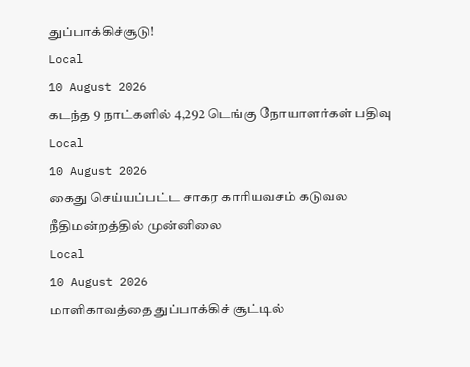துப்பாக்கிச்சூடு!
Local
10 August 2026
கடந்த 9 நாட்களில் 4,292 டெங்கு நோயாளர்கள் பதிவு
Local
10 August 2026
கைது செய்யப்பட்ட சாகர காரியவசம் கடுவல நீதிமன்றத்தில் முன்னிலை
Local
10 August 2026
மாளிகாவத்தை துப்பாக்கிச் சூட்டில்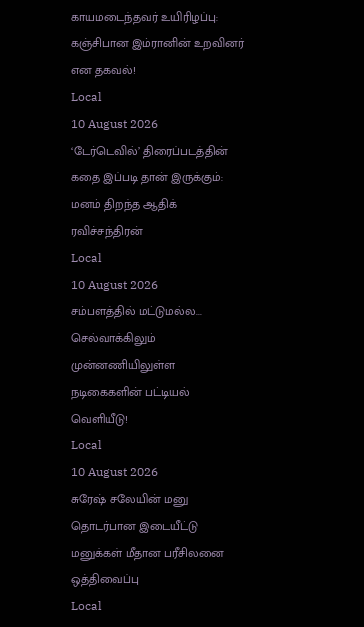காயமடைந்தவர் உயிரிழப்பு: கஞ்சிபான இம்ரானின் உறவினர் என தகவல்!
Local
10 August 2026
‘டேர்டெவில்’ திரைப்படத்தின் கதை இப்படி தான் இருக்கும்: மனம் திறந்த ஆதிக் ரவிச்சந்திரன்
Local
10 August 2026
சம்பளத்தில் மட்டுமல்ல... செல்வாக்கிலும் முன்னணியிலுள்ள நடிகைகளின் பட்டியல் வெளியீடு!
Local
10 August 2026
சுரேஷ் சலேயின் மனு தொடர்பான இடையீட்டு மனுக்கள் மீதான பரீசிலனை ஒத்திவைப்பு
Local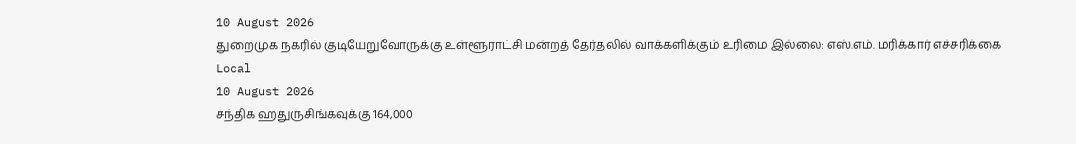10 August 2026
துறைமுக நகரில் குடியேறுவோருக்கு உள்ளூராட்சி மன்றத் தேர்தலில் வாக்களிக்கும் உரிமை இல்லை: எஸ்.எம். மரிக்கார் எச்சரிக்கை
Local
10 August 2026
சந்திக ஹதுருசிங்கவுக்கு 164,000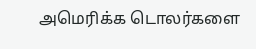அமெரிக்க டொலர்களை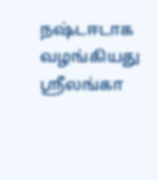நஷ்டஈடாக வழங்கியது ஸ்ரீலங்கா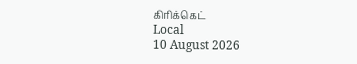கிரிக்கெட்
Local
10 August 2026